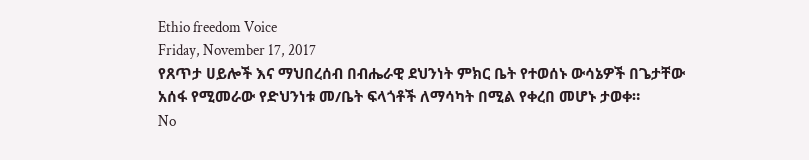Ethio freedom Voice
Friday, November 17, 2017
የጸጥታ ሀይሎች እና ማህበረሰብ በብሔራዊ ደህንነት ምክር ቤት የተወሰኑ ውሳኔዎች በጌታቸው አሰፋ የሚመራው የድህንነቱ መ/ቤት ፍላጎቶች ለማሳካት በሚል የቀረበ መሆኑ ታወቀ።
No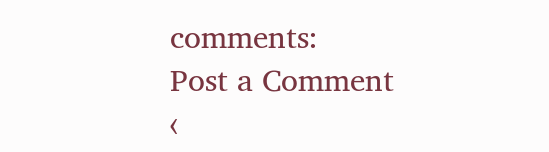comments:
Post a Comment
‹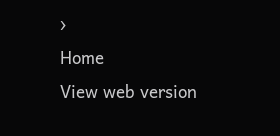›
Home
View web version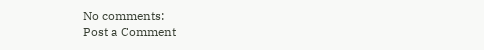No comments:
Post a Comment